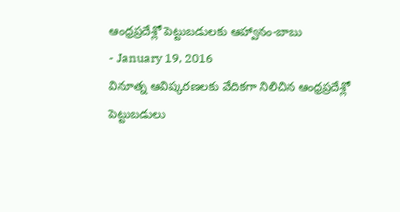ఆంధ్రప్రదేశ్లో పెట్టుబడులకు ఆహ్వానం-బాబు
- January 19, 2016
వినూత్న ఆవిష్కరణలకు వేదికగా నిలిచిన ఆంధ్రప్రదేశ్లో పెట్టుబడులు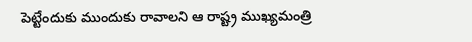పెట్టేందుకు ముందుకు రావాలని ఆ రాష్ట్ర ముఖ్యమంత్రి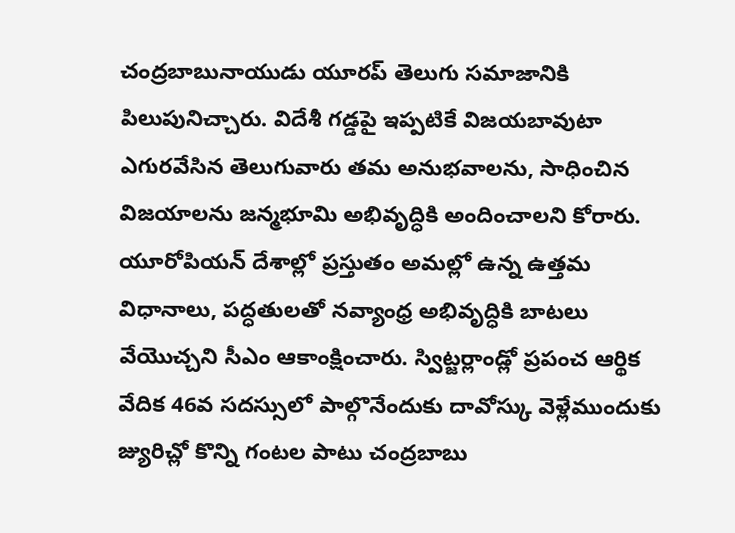చంద్రబాబునాయుడు యూరప్ తెలుగు సమాజానికి పిలుపునిచ్చారు. విదేశీ గడ్డపై ఇప్పటికే విజయబావుటా ఎగురవేసిన తెలుగువారు తమ అనుభవాలను, సాధించిన విజయాలను జన్మభూమి అభివృద్ధికి అందించాలని కోరారు. యూరోపియన్ దేశాల్లో ప్రస్తుతం అమల్లో ఉన్న ఉత్తమ విధానాలు, పద్ధతులతో నవ్యాంధ్ర అభివృద్ధికి బాటలు వేయొచ్చని సీఎం ఆకాంక్షించారు. స్విట్జర్లాండ్లో ప్రపంచ ఆర్థిక వేదిక 46వ సదస్సులో పాల్గొనేందుకు దావోస్కు వెళ్లేముందుకు జ్యురిచ్లో కొన్ని గంటల పాటు చంద్రబాబు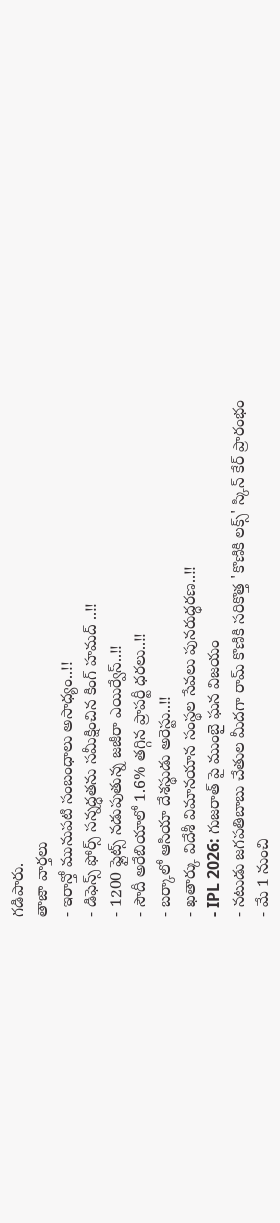గడిపారు.
తాజా వార్తలు
- ఇరాన్తో మునుపటి సంబంధాలు అసాధ్యం..!!
- డిఫెన్స్ ఫోర్స్ సన్నద్ధతను సమీక్షించిన కింగ్ హమద్ ..!!
- 1200 ఫ్లైట్స్ నడుపుతున్న జజీరా ఎయిర్వేస్..!!
- సౌదీ అరేబియాలో 1.6% తగ్గిన ప్రాపర్టీ ధరలు..!!
- బర్కాలో ఆసియా దేశస్థుడు అరెస్టు..!!
- ఖతార్కు విదేశీ విమానయాన సంస్థల సేవలు పునరుద్ధరణ..!!
- IPL 2026: గుజరాత్ పై ముంబై ఘన విజయం
- నటుడు జగపతిబాబు చేతుల మీదగా రామ్ కొణికి సరికొత్త 'కొణికి లక్స్' స్కిన్ కేర్ ప్రారంభం
- మే 1 నుంచి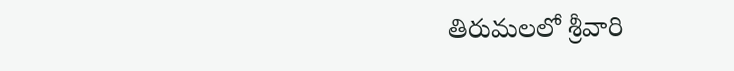తిరుమలలో శ్రీవారి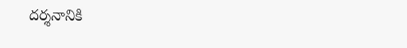దర్శనానికి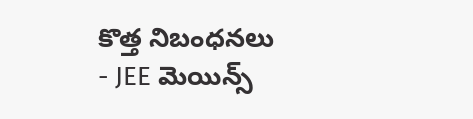కొత్త నిబంధనలు
- JEE మెయిన్స్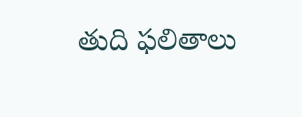తుది ఫలితాలు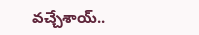వచ్చేశాయ్..